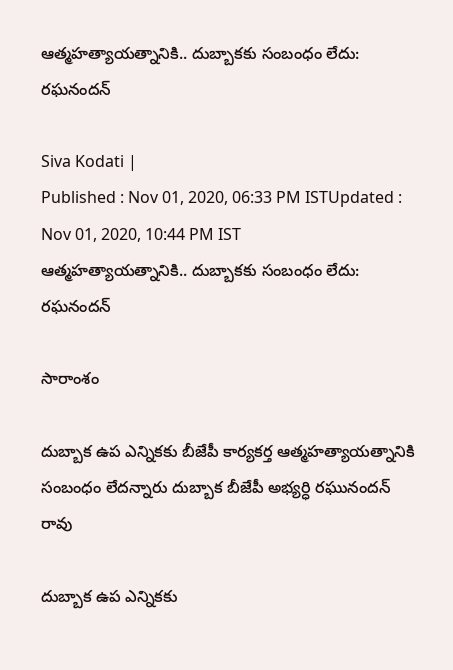ఆత్మహత్యాయత్నానికి.. దుబ్బాకకు సంబంధం లేదు: రఘనందన్

Siva Kodati |
Published : Nov 01, 2020, 06:33 PM ISTUpdated : Nov 01, 2020, 10:44 PM IST
ఆత్మహత్యాయత్నానికి.. దుబ్బాకకు సంబంధం లేదు: రఘనందన్

సారాంశం

దుబ్బాక ఉప ఎన్నికకు బీజేపీ కార్యకర్త ఆత్మహత్యాయత్నానికి సంబంధం లేదన్నారు దుబ్బాక బీజేపీ అభ్యర్ధి రఘునందన్ రావు

దుబ్బాక ఉప ఎన్నికకు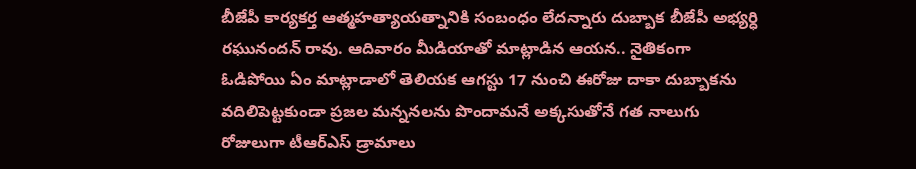బీజేపీ కార్యకర్త ఆత్మహత్యాయత్నానికి సంబంధం లేదన్నారు దుబ్బాక బీజేపీ అభ్యర్ధి రఘునందన్ రావు. ఆదివారం మీడియాతో మాట్లాడిన ఆయన.. నైతికంగా ఓడిపోయి ఏం మాట్లాడాలో తెలియక ఆగస్టు 17 నుంచి ఈరోజు దాకా దుబ్బాకను వదిలిపెట్టకుండా ప్రజల మన్ననలను పొందామనే అక్కసుతోనే గత నాలుగు రోజులుగా టీఆర్ఎస్ డ్రామాలు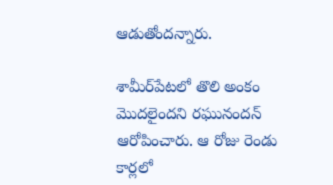ఆడుతోందన్నారు.

శామీర్‌పేటలో తొలి అంకం మొదలైందని రఘునందన్ ఆరోపించారు. ఆ రోజు రెండు కార్లలో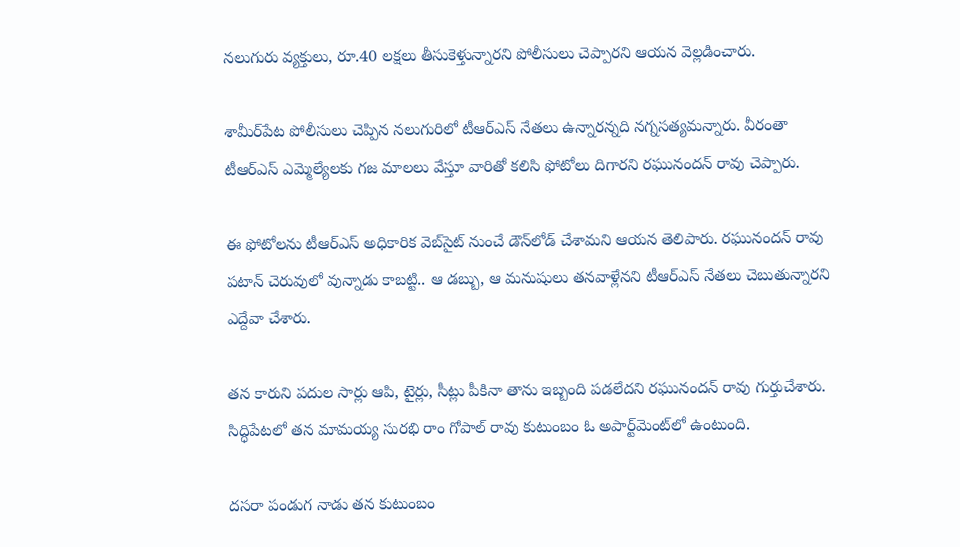నలుగురు వ్యక్తులు, రూ.40 లక్షలు తీసుకెళ్తున్నారని పోలీసులు చెప్పారని ఆయన వెల్లడించారు.

శామీర్‌పేట పోలీసులు చెప్పిన నలుగురిలో టీఆర్ఎస్ నేతలు ఉన్నారన్నది నగ్నసత్యమన్నారు. వీరంతా టీఆర్ఎస్ ఎమ్మెల్యేలకు గజ మాలలు వేస్తూ వారితో కలిసి ఫోటోలు దిగారని రఘునందన్ రావు చెప్పారు.

ఈ ఫోటోలను టీఆర్ఎస్ అధికారిక వెబ్‌సైట్ నుంచే డౌన్‌లోడ్ చేశామని ఆయన తెలిపారు. రఘునందన్ రావు పటాన్ చెరువులో వున్నాడు కాబట్టి.. ఆ డబ్బు, ఆ మనుషులు తనవాళ్లేనని టీఆర్ఎస్ నేతలు చెబుతున్నారని ఎద్దేవా చేశారు.

తన కారుని పదుల సార్లు ఆపి, టైర్లు, సీట్లు పీకినా తాను ఇబ్బంది పడలేదని రఘునందన్ రావు గుర్తుచేశారు. సిద్ధిపేటలో తన మామయ్య సురభి రాం గోపాల్ రావు కుటుంబం ఓ అపార్ట్‌మెంట్‌లో ఉంటుంది.

దసరా పండుగ నాడు తన కుటుంబం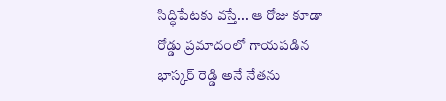సిద్ధిపేటకు వస్తే... ఆ రోజు కూడా రోడ్డు ప్రమాదంలో గాయపడిన భాస్కర్ రెడ్డి అనే నేతను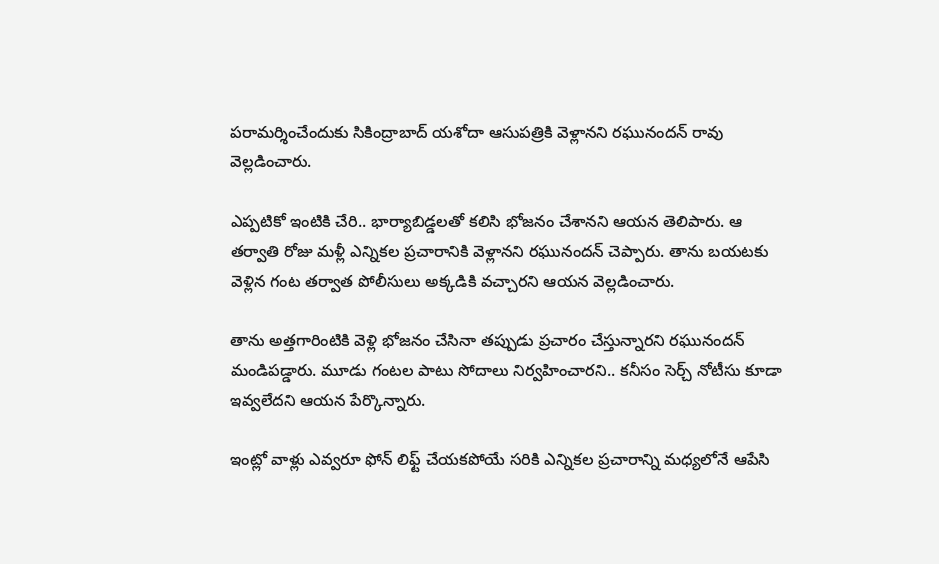పరామర్శించేందుకు సికింద్రాబాద్ యశోదా ఆసుపత్రికి వెళ్లానని రఘునందన్ రావు వెల్లడించారు.

ఎప్పటికో ఇంటికి చేరి.. భార్యాబిడ్డలతో కలిసి భోజనం చేశానని ఆయన తెలిపారు. ఆ తర్వాతి రోజు మళ్లీ ఎన్నికల ప్రచారానికి వెళ్లానని రఘునందన్ చెప్పారు. తాను బయటకు వెళ్లిన గంట తర్వాత పోలీసులు అక్కడికి వచ్చారని ఆయన వెల్లడించారు.

తాను అత్తగారింటికి వెళ్లి భోజనం చేసినా తప్పుడు ప్రచారం చేస్తున్నారని రఘునందన్ మండిపడ్డారు. మూడు గంటల పాటు సోదాలు నిర్వహించారని.. కనీసం సెర్చ్ నోటీసు కూడా ఇవ్వలేదని ఆయన పేర్కొన్నారు.

ఇంట్లో వాళ్లు ఎవ్వరూ ఫోన్ లిఫ్ట్ చేయకపోయే సరికి ఎన్నికల ప్రచారాన్ని మధ్యలోనే ఆపేసి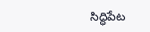సిద్ధిపేట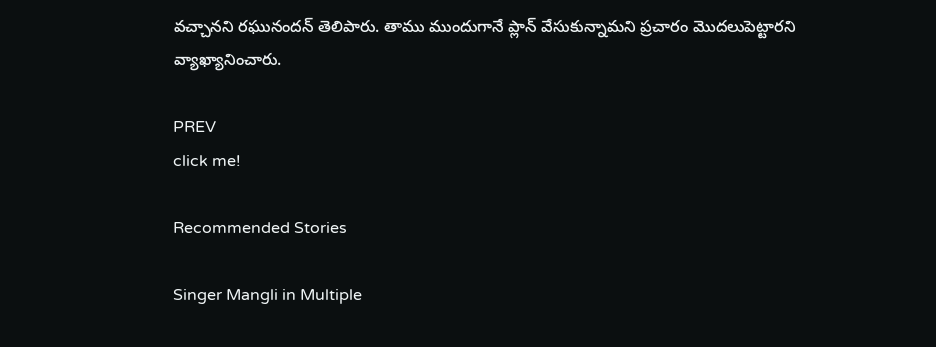వచ్చానని రఘునందన్ తెలిపారు. తాము ముందుగానే ప్లాన్ వేసుకున్నామని ప్రచారం మొదలుపెట్టారని వ్యాఖ్యానించారు.

PREV
click me!

Recommended Stories

Singer Mangli in Multiple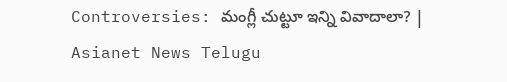Controversies: మంగ్లీ చుట్టూ ఇన్ని వివాదాలా? | Asianet News Telugu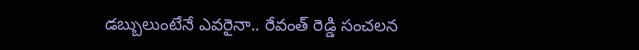డబ్బులుంటేనే ఎవరైనా.. రేవంత్ రెడ్డి సంచలన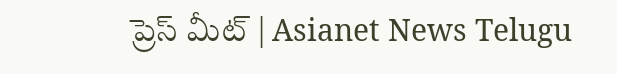ప్రెస్ మీట్ | Asianet News Telugu